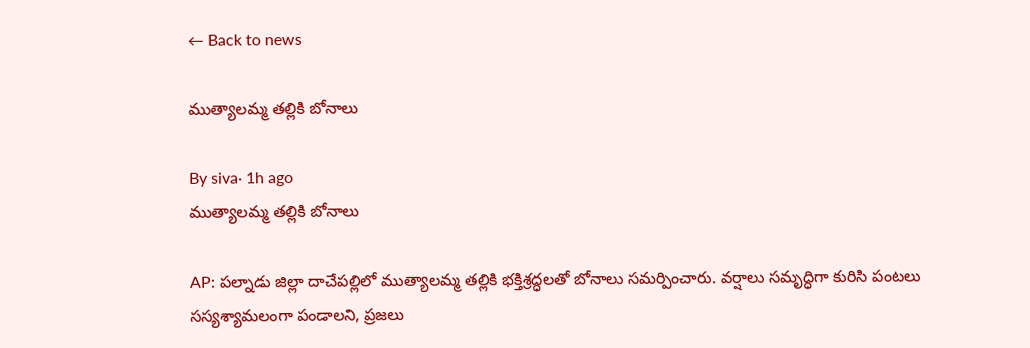← Back to news

ముత్యాలమ్మ తల్లికి బోనాలు

By siva· 1h ago
ముత్యాలమ్మ తల్లికి బోనాలు

AP: పల్నాడు జిల్లా దాచేపల్లిలో ముత్యాలమ్మ తల్లికి భక్తిశ్రద్ధలతో బోనాలు సమర్పించారు. వర్షాలు సమృద్ధిగా కురిసి పంటలు సస్యశ్యామలంగా పండాలని, ప్రజలు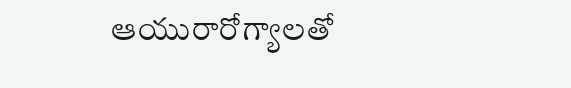ఆయురారోగ్యాలతో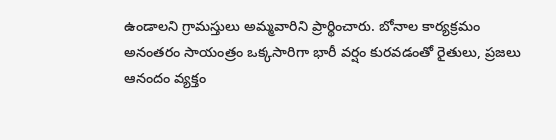ఉండాలని గ్రామస్తులు అమ్మవారిని ప్రార్థించారు. బోనాల కార్యక్రమం అనంతరం సాయంత్రం ఒక్కసారిగా భారీ వర్షం కురవడంతో రైతులు, ప్రజలు ఆనందం వ్యక్తం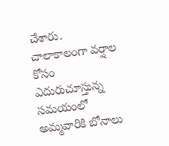చేశారు. చాలాకాలంగా వర్షాల కోసం ఎదురుచూస్తున్న సమయంలో అమ్మవారికి బోనాలు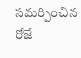సమర్పించిన రోజే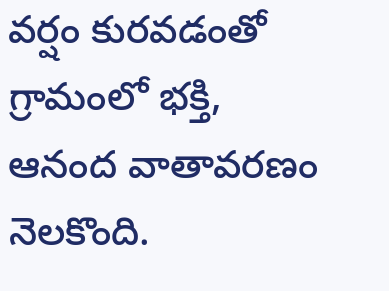వర్షం కురవడంతో గ్రామంలో భక్తి, ఆనంద వాతావరణం నెలకొంది.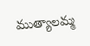ముత్యాలమ్మ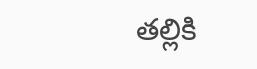తల్లికి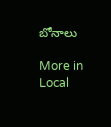బోనాలు

More in Local